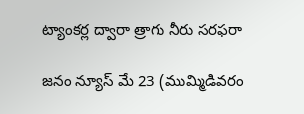ట్యాంకర్ల ద్వారా త్రాగు నీరు సరఫరా

జనం న్యూస్ మే 23 (ముమ్మిడివరం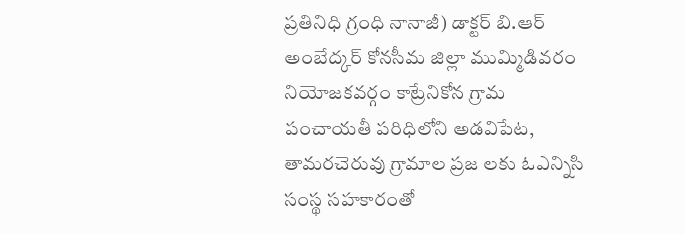ప్రతినిధి గ్రంధి నానాజీ) డాక్టర్ బి.ఆర్ అంబేద్కర్ కోనసీమ జిల్లా ముమ్మిడివరం నియోజకవర్గం కాట్రేనికోన గ్రామ పంచాయతీ పరిధిలోని అడవిపేట, తామరచెరువు గ్రామాల ప్రజ లకు ఓఎన్నిసి సంస్థ సహకారంతో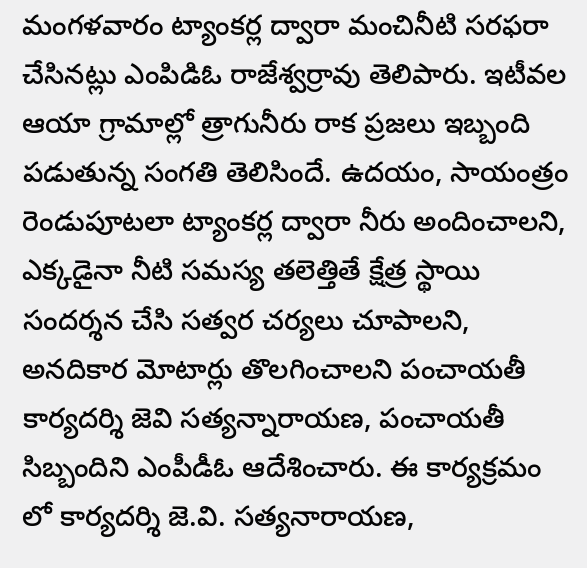మంగళవారం ట్యాంకర్ల ద్వారా మంచినీటి సరఫరా చేసినట్లు ఎంపిడిఓ రాజేశ్వర్రావు తెలిపారు. ఇటీవల ఆయా గ్రామాల్లో త్రాగునీరు రాక ప్రజలు ఇబ్బంది పడుతున్న సంగతి తెలిసిందే. ఉదయం, సాయంత్రం రెండుపూటలా ట్యాంకర్ల ద్వారా నీరు అందించాలని, ఎక్కడైనా నీటి సమస్య తలెత్తితే క్షేత్ర స్థాయి సందర్శన చేసి సత్వర చర్యలు చూపాలని, అనదికార మోటార్లు తొలగించాలని పంచాయతీ కార్యదర్శి జెవి సత్యన్నారాయణ, పంచాయతీ సిబ్బందిని ఎంపీడీఓ ఆదేశించారు. ఈ కార్యక్రమం లో కార్యదర్శి జె.వి. సత్యనారాయణ,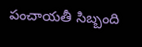పంచాయతీ సిబ్బంది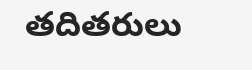తదితరులు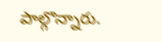పాల్గొన్నారు.